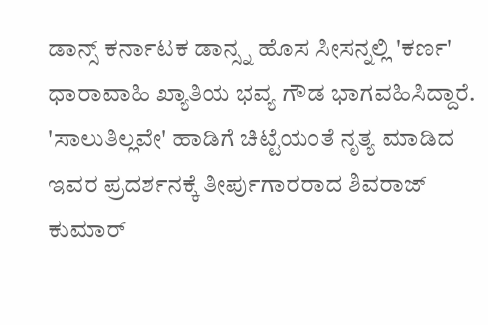ಡಾನ್ಸ್ ಕರ್ನಾಟಕ ಡಾನ್ಸ್ನ ಹೊಸ ಸೀಸನ್ನಲ್ಲಿ 'ಕರ್ಣ' ಧಾರಾವಾಹಿ ಖ್ಯಾತಿಯ ಭವ್ಯ ಗೌಡ ಭಾಗವಹಿಸಿದ್ದಾರೆ. 'ಸಾಲುತಿಲ್ಲವೇ' ಹಾಡಿಗೆ ಚಿಟ್ಟೆಯಂತೆ ನೃತ್ಯ ಮಾಡಿದ ಇವರ ಪ್ರದರ್ಶನಕ್ಕೆ ತೀರ್ಪುಗಾರರಾದ ಶಿವರಾಜ್ ಕುಮಾರ್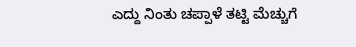ಎದ್ದು ನಿಂತು ಚಪ್ಪಾಳೆ ತಟ್ಟಿ ಮೆಚ್ಚುಗೆ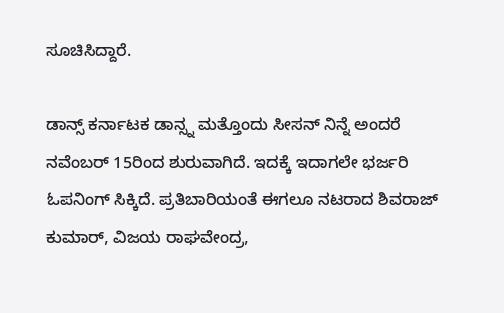ಸೂಚಿಸಿದ್ದಾರೆ.

ಡಾನ್ಸ್ ಕರ್ನಾಟಕ ಡಾನ್ಸ್ನ ಮತ್ತೊಂದು ಸೀಸನ್ ನಿನ್ನೆ ಅಂದರೆ ನವೆಂಬರ್ 15ರಿಂದ ಶುರುವಾಗಿದೆ. ಇದಕ್ಕೆ ಇದಾಗಲೇ ಭರ್ಜರಿ ಓಪನಿಂಗ್ ಸಿಕ್ಕಿದೆ. ಪ್ರತಿಬಾರಿಯಂತೆ ಈಗಲೂ ನಟರಾದ ಶಿವರಾಜ್ ಕುಮಾರ್, ವಿಜಯ ರಾಘವೇಂದ್ರ,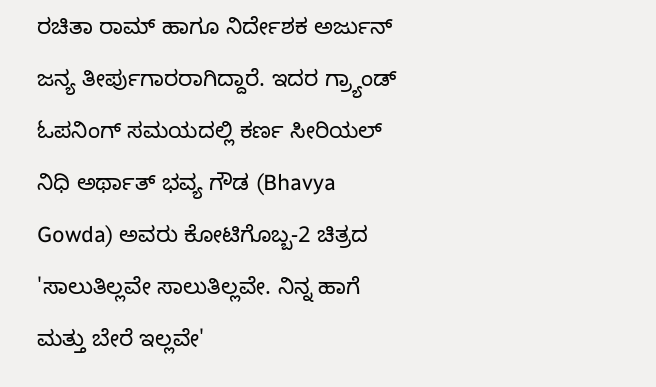ರಚಿತಾ ರಾಮ್ ಹಾಗೂ ನಿರ್ದೇಶಕ ಅರ್ಜುನ್ ಜನ್ಯ ತೀರ್ಪುಗಾರರಾಗಿದ್ದಾರೆ. ಇದರ ಗ್ರ್ಯಾಂಡ್ ಓಪನಿಂಗ್ ಸಮಯದಲ್ಲಿ ಕರ್ಣ ಸೀರಿಯಲ್ ನಿಧಿ ಅರ್ಥಾತ್ ಭವ್ಯ ಗೌಡ (Bhavya Gowda) ಅವರು ಕೋಟಿಗೊಬ್ಬ-2 ಚಿತ್ರದ 'ಸಾಲುತಿಲ್ಲವೇ ಸಾಲುತಿಲ್ಲವೇ. ನಿನ್ನ ಹಾಗೆ ಮತ್ತು ಬೇರೆ ಇಲ್ಲವೇ'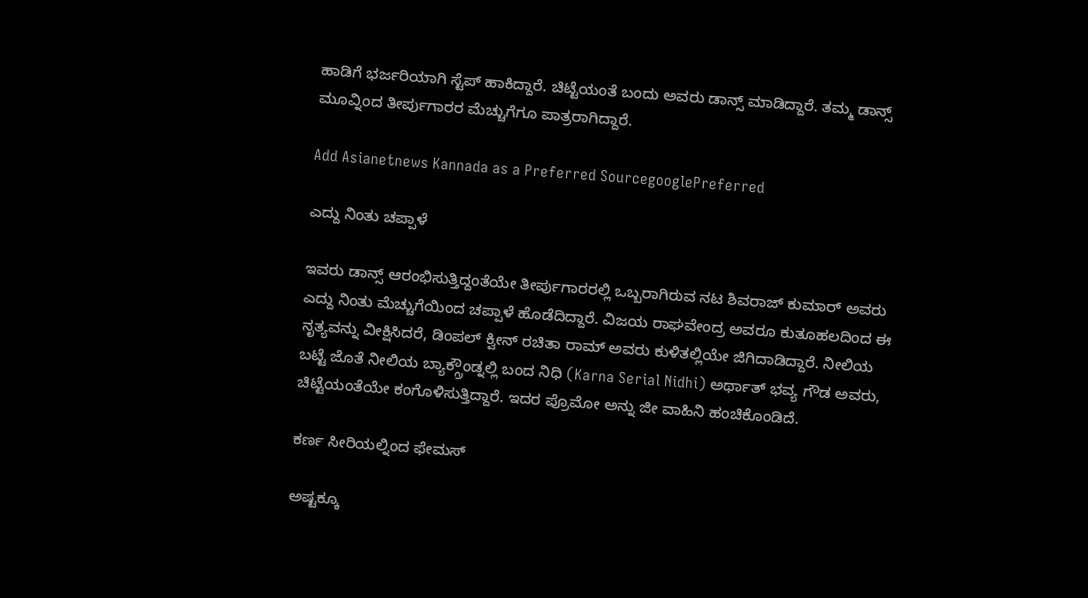ಹಾಡಿಗೆ ಭರ್ಜರಿಯಾಗಿ ಸ್ಟೆಪ್ ಹಾಕಿದ್ದಾರೆ. ಚಿಟ್ಟೆಯಂತೆ ಬಂದು ಅವರು ಡಾನ್ಸ್ ಮಾಡಿದ್ದಾರೆ. ತಮ್ಮ ಡಾನ್ಸ್ ಮೂವ್ನಿಂದ ತೀರ್ಪುಗಾರರ ಮೆಚ್ಚುಗೆಗೂ ಪಾತ್ರರಾಗಿದ್ದಾರೆ.

Add Asianetnews Kannada as a Preferred SourcegooglePreferred

ಎದ್ದು ನಿಂತು ಚಪ್ಪಾಳೆ

ಇವರು ಡಾನ್ಸ್ ಆರಂಭಿಸುತ್ತಿದ್ದಂತೆಯೇ ತೀರ್ಪುಗಾರರಲ್ಲಿ ಒಬ್ಬರಾಗಿರುವ ನಟ ಶಿವರಾಜ್ ಕುಮಾರ್ ಅವರು ಎದ್ದು ನಿಂತು ಮೆಚ್ಚುಗೆಯಿಂದ ಚಪ್ಪಾಳೆ ಹೊಡೆದಿದ್ದಾರೆ. ವಿಜಯ ರಾಘವೇಂದ್ರ ಅವರೂ ಕುತೂಹಲದಿಂದ ಈ ನೃತ್ಯವನ್ನು ವೀಕ್ಷಿಸಿದರೆ, ಡಿಂಪಲ್ ಕ್ವೀನ್ ರಚಿತಾ ರಾಮ್ ಅವರು ಕುಳಿತಲ್ಲಿಯೇ ಜಿಗಿದಾಡಿದ್ದಾರೆ. ನೀಲಿಯ ಬಟ್ಟೆ ಜೊತೆ ನೀಲಿಯ ಬ್ಯಾಕ್ಗ್ರೌಂಡ್ನಲ್ಲಿ ಬಂದ ನಿಧಿ (Karna Serial Nidhi) ಅರ್ಥಾತ್ ಭವ್ಯ ಗೌಡ ಅವರು, ಚಿಟ್ಟೆಯಂತೆಯೇ ಕಂಗೊಳಿಸುತ್ತಿದ್ದಾರೆ. ಇದರ ಪ್ರೊಮೋ ಅನ್ನು ಜೀ ವಾಹಿನಿ ಹಂಚಿಕೊಂಡಿದೆ.

ಕರ್ಣ ಸೀರಿಯಲ್ನಿಂದ ಫೇಮಸ್

ಅಷ್ಟಕ್ಕೂ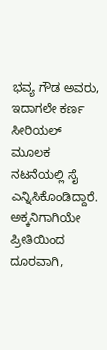ಭವ್ಯ ಗೌಡ ಅವರು, ಇದಾಗಲೇ ಕರ್ಣ ಸೀರಿಯಲ್ ಮೂಲಕ ನಟನೆಯಲ್ಲಿ ಸೈ ಎನ್ನಿಸಿಕೊಂಡಿದ್ದಾರೆ. ಅಕ್ಕನಿಗಾಗಿಯೇ ಪ್ರೀತಿಯಿಂದ ದೂರವಾಗಿ,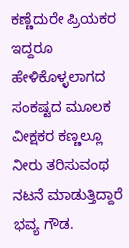ಕಣ್ಣೆದುರೇ ಪ್ರಿಯಕರ ಇದ್ದರೂ ಹೇಳಿಕೊಳ್ಳಲಾಗದ ಸಂಕಷ್ಟದ ಮೂಲಕ ವೀಕ್ಷಕರ ಕಣ್ಣಲ್ಲೂ ನೀರು ತರಿಸುವಂಥ ನಟನೆ ಮಾಡುತ್ತಿದ್ದಾರೆ ಭವ್ಯ ಗೌಡ.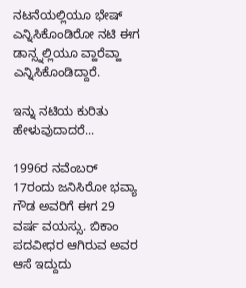ನಟನೆಯಲ್ಲಿಯೂ ಭೇಷ್ ಎನ್ನಿಸಿಕೊಂಡಿರೋ ನಟಿ ಈಗ ಡಾನ್ಸ್ನಲ್ಲಿಯೂ ವ್ಹಾರೆವ್ಹಾ ಎನ್ನಿಸಿಕೊಂಡಿದ್ದಾರೆ.

ಇನ್ನು ನಟಿಯ ಕುರಿತು ಹೇಳುವುದಾದರೆ...

1996ರ ನವೆಂಬರ್ 17ರಂದು ಜನಿಸಿರೋ ಭವ್ಯಾ ಗೌಡ ಅವರಿಗೆ ಈಗ 29 ವರ್ಷ ವಯಸ್ಸು. ಬಿಕಾಂ ಪದವೀಧರ ಆಗಿರುವ ಅವರ ಆಸೆ ಇದ್ದುದು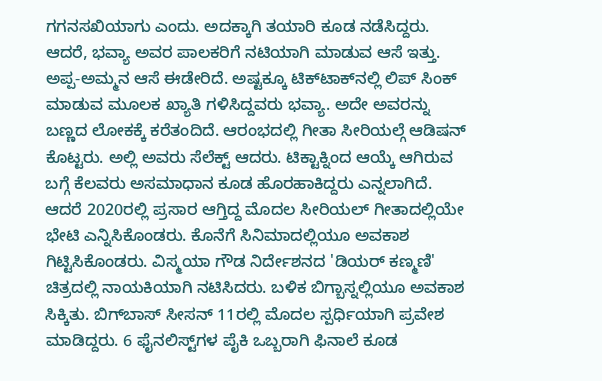ಗಗನಸಖಿಯಾಗು ಎಂದು. ಅದಕ್ಕಾಗಿ ತಯಾರಿ ಕೂಡ ನಡೆಸಿದ್ದರು. ಆದರೆ, ಭವ್ಯಾ ಅವರ ಪಾಲಕರಿಗೆ ನಟಿಯಾಗಿ ಮಾಡುವ ಆಸೆ ಇತ್ತು. ಅಪ್ಪ-ಅಮ್ಮನ ಆಸೆ ಈಡೇರಿದೆ. ಅಷ್ಟಕ್ಕೂ ಟಿಕ್‌ಟಾಕ್‌ನಲ್ಲಿ ಲಿಪ್ ಸಿಂಕ್ ಮಾಡುವ ಮೂಲಕ ಖ್ಯಾತಿ ಗಳಿಸಿದ್ದವರು ಭವ್ಯಾ. ಅದೇ ಅವರನ್ನು ಬಣ್ಣದ ಲೋಕಕ್ಕೆ ಕರೆತಂದಿದೆ. ಆರಂಭದಲ್ಲಿ ಗೀತಾ ಸೀರಿಯಲ್ಗೆ ಆಡಿಷನ್‌ ಕೊಟ್ಟರು. ಅಲ್ಲಿ ಅವರು ಸೆಲೆಕ್ಟ್ ಆದರು. ಟಿಕ್ಟಾಕ್ನಿಂದ ಆಯ್ಕೆ ಆಗಿರುವ ಬಗ್ಗೆ ಕೆಲವರು ಅಸಮಾಧಾನ ಕೂಡ ಹೊರಹಾಕಿದ್ದರು ಎನ್ನಲಾಗಿದೆ. ಆದರೆ 2020ರಲ್ಲಿ ಪ್ರಸಾರ ಆಗ್ತಿದ್ದ ಮೊದಲ ಸೀರಿಯಲ್ ಗೀತಾದಲ್ಲಿಯೇ ಭೇಟಿ ಎನ್ನಿಸಿಕೊಂಡರು. ಕೊನೆಗೆ ಸಿನಿಮಾದಲ್ಲಿಯೂ ಅವಕಾಶ ಗಿಟ್ಟಿಸಿಕೊಂಡರು. ವಿಸ್ಮಯಾ ಗೌಡ ನಿರ್ದೇಶನದ 'ಡಿಯರ್ ಕಣ್ಮಣಿ' ಚಿತ್ರದಲ್ಲಿ ನಾಯಕಿಯಾಗಿ ನಟಿಸಿದರು. ಬಳಿಕ ಬಿಗ್ಬಾಸ್ನಲ್ಲಿಯೂ ಅವಕಾಶ ಸಿಕ್ಕಿತು. ಬಿಗ್‌ಬಾಸ್ ಸೀಸನ್ 11ರಲ್ಲಿ ಮೊದಲ ಸ್ಪರ್ಧಿಯಾಗಿ ಪ್ರವೇಶ ಮಾಡಿದ್ದರು. 6 ಫೈನಲಿಸ್ಟ್‌ಗಳ ಪೈಕಿ ಒಬ್ಬರಾಗಿ ಫಿನಾಲೆ ಕೂಡ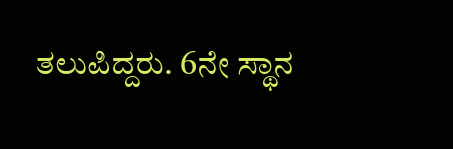ತಲುಪಿದ್ದರು. 6ನೇ ಸ್ಥಾನ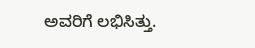ಅವರಿಗೆ ಲಭಿಸಿತ್ತು.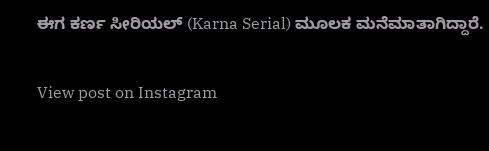ಈಗ ಕರ್ಣ ಸೀರಿಯಲ್ (Karna Serial) ಮೂಲಕ ಮನೆಮಾತಾಗಿದ್ದಾರೆ.

View post on Instagram